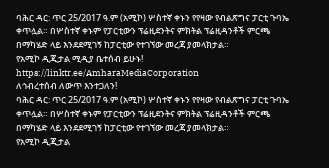ባሕር ዳር: ጥር 25/2017 ዓ.ም (አሚኮ) ሦስተኛ ቀኑን የየዛው የብልጽግና ፓርቲ ጉባኤ ቀጥሏል። በሦስተኛ ቀኑም የፓርቲውን ፕሬዚደንትና ምክትል ፕሬዚዳንቶች ምርጫ በማካሄድ ላይ እንደደሚገኝ ከፓርቲው የተገኘው መረጃ ያመላክታል።
የአሚኮ ዲጂታል ሚዲያ ቤተሰብ ይሁኑ!
https://linktr.ee/AmharaMediaCorporation
ለኅብረተሰብ ለውጥ እንተጋለን!
ባሕር ዳር: ጥር 25/2017 ዓ.ም (አሚኮ) ሦስተኛ ቀኑን የየዛው የብልጽግና ፓርቲ ጉባኤ ቀጥሏል። በሦስተኛ ቀኑም የፓርቲውን ፕሬዚደንትና ምክትል ፕሬዚዳንቶች ምርጫ በማካሄድ ላይ እንደደሚገኝ ከፓርቲው የተገኘው መረጃ ያመላክታል።
የአሚኮ ዲጂታል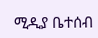ሚዲያ ቤተሰብ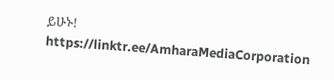ይሁኑ!
https://linktr.ee/AmharaMediaCorporation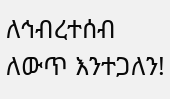ለኅብረተሰብ ለውጥ እንተጋለን!